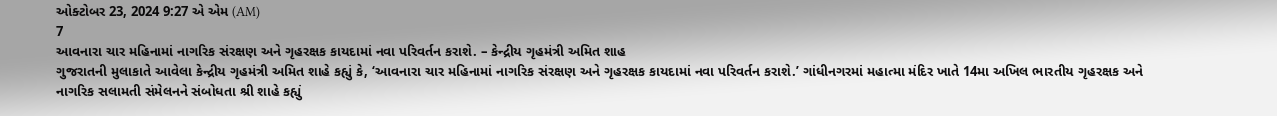ઓક્ટોબર 23, 2024 9:27 એ એમ (AM)
7
આવનારા ચાર મહિનામાં નાગરિક સંરક્ષણ અને ગૃહરક્ષક કાયદામાં નવા પરિવર્તન કરાશે. – કેન્દ્રીય ગૃહમંત્રી અમિત શાહ
ગુજરાતની મુલાકાતે આવેલા કેન્દ્રીય ગૃહમંત્રી અમિત શાહે કહ્યું કે, ‘આવનારા ચાર મહિનામાં નાગરિક સંરક્ષણ અને ગૃહરક્ષક કાયદામાં નવા પરિવર્તન કરાશે.’ ગાંધીનગરમાં મહાત્મા મંદિર ખાતે 14મા અખિલ ભારતીય ગૃહરક્ષક અને નાગરિક સલામતી સંમેલનને સંબોધતા શ્રી શાહે કહ્યું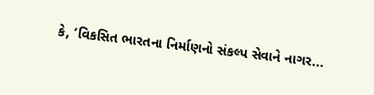કે, ‘વિકસિત ભારતના નિર્માણનો સંકલ્પ સેવાને નાગર...